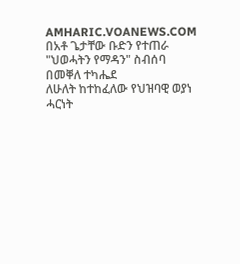AMHARIC.VOANEWS.COM
በአቶ ጌታቸው ቡድን የተጠራ "ህወሓትን የማዳን" ስብሰባ በመቐለ ተካሔደ
ለሁለት ከተከፈለው የህዝባዊ ወያነ ሓርነት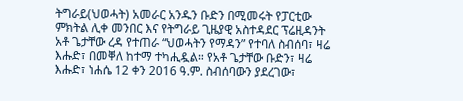ትግራይ(ህወሓት) አመራር አንዱን ቡድን በሚመሩት የፓርቲው ምክትል ሊቀ መንበር እና የትግራይ ጊዜያዊ አስተዳደር ፕሬዚዳንት አቶ ጌታቸው ረዳ የተጠራ “ህወሓትን የማዳን” የተባለ ስብሰባ፣ ዛሬ እሑድ፣ በመቐለ ከተማ ተካሒዷል። የአቶ ጌታቸው ቡድን፣ ዛሬ እሑድ፣ ነሐሴ 12 ቀን 2016 ዓ.ም. ስብሰባውን ያደረገው፣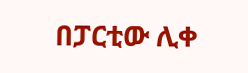በፓርቲው ሊቀ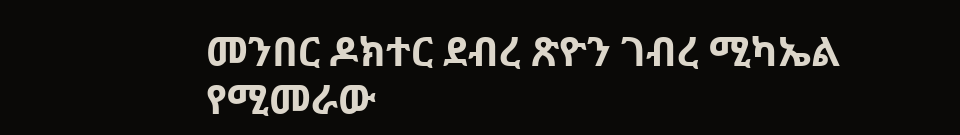መንበር ዶክተር ደብረ ጽዮን ገብረ ሚካኤል የሚመራው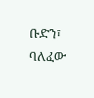ቡድን፣ ባለፈው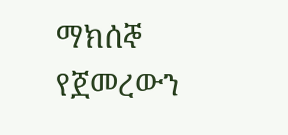ማክሰኞ የጀመረውን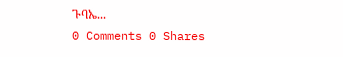ጉባኤ...
0 Comments 0 Shares